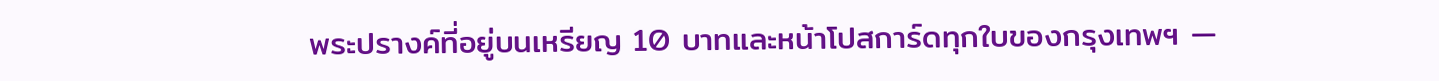พระปรางค์ที่อยู่บนเหรียญ 10 บาทและหน้าโปสการ์ดทุกใบของกรุงเทพฯ —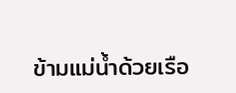ข้ามแม่น้ำด้วยเรือ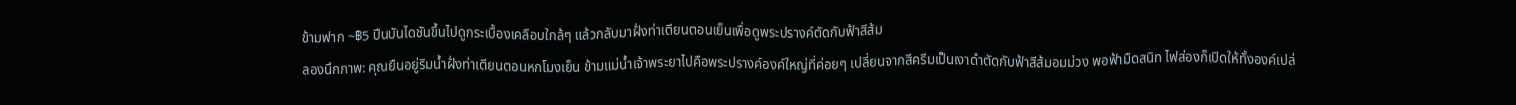ข้ามฟาก ~฿5 ปีนบันไดชันขึ้นไปดูกระเบื้องเคลือบใกล้ๆ แล้วกลับมาฝั่งท่าเตียนตอนเย็นเพื่อดูพระปรางค์ตัดกับฟ้าสีส้ม
ลองนึกภาพ: คุณยืนอยู่ริมน้ำฝั่งท่าเตียนตอนหกโมงเย็น ข้ามแม่น้ำเจ้าพระยาไปคือพระปรางค์องค์ใหญ่ที่ค่อยๆ เปลี่ยนจากสีครีมเป็นเงาดำตัดกับฟ้าสีส้มอมม่วง พอฟ้ามืดสนิท ไฟส่องก็เปิดให้ทั้งองค์เปล่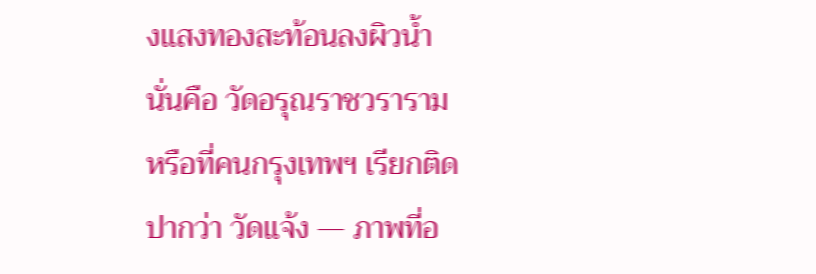งแสงทองสะท้อนลงผิวน้ำ นั่นคือ วัดอรุณราชวราราม หรือที่คนกรุงเทพฯ เรียกติดปากว่า วัดแจ้ง — ภาพที่อ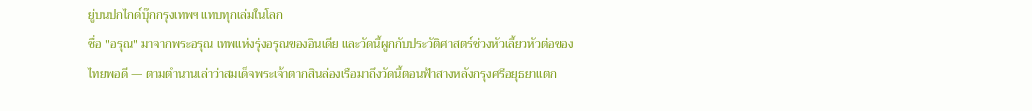ยู่บนปกไกด์บุ๊กกรุงเทพฯ แทบทุกเล่มในโลก
ชื่อ "อรุณ" มาจากพระอรุณ เทพแห่งรุ่งอรุณของอินเดีย และวัดนี้ผูกกับประวัติศาสตร์ช่วงหัวเลี้ยวหัวต่อของไทยพอดี — ตามตำนานเล่าว่าสมเด็จพระเจ้าตากสินล่องเรือมาถึงวัดนี้ตอนฟ้าสางหลังกรุงศรีอยุธยาแตก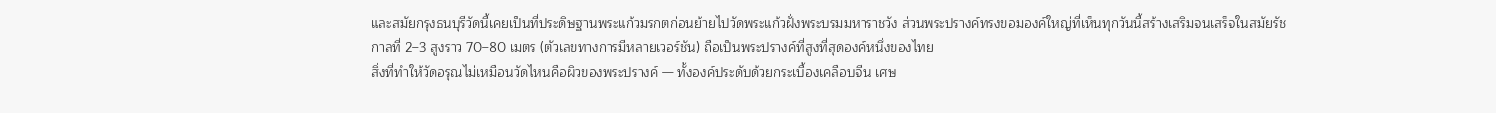และสมัยกรุงธนบุรีวัดนี้เคยเป็นที่ประดิษฐานพระแก้วมรกตก่อนย้ายไปวัดพระแก้วฝั่งพระบรมมหาราชวัง ส่วนพระปรางค์ทรงขอมองค์ใหญ่ที่เห็นทุกวันนี้สร้างเสริมจนเสร็จในสมัยรัชกาลที่ 2–3 สูงราว 70–80 เมตร (ตัวเลขทางการมีหลายเวอร์ชัน) ถือเป็นพระปรางค์ที่สูงที่สุดองค์หนึ่งของไทย
สิ่งที่ทำให้วัดอรุณไม่เหมือนวัดไหนคือผิวของพระปรางค์ — ทั้งองค์ประดับด้วยกระเบื้องเคลือบจีน เศษ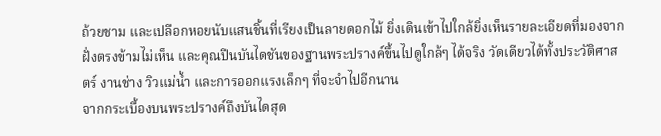ถ้วยชาม และเปลือกหอยนับแสนชิ้นที่เรียงเป็นลายดอกไม้ ยิ่งเดินเข้าไปใกล้ยิ่งเห็นรายละเอียดที่มองจากฝั่งตรงข้ามไม่เห็น และคุณปีนบันไดชันของฐานพระปรางค์ขึ้นไปดูใกล้ๆ ได้จริง วัดเดียวได้ทั้งประวัติศาสตร์ งานช่าง วิวแม่น้ำ และการออกแรงเล็กๆ ที่จะจำไปอีกนาน
จากกระเบื้องบนพระปรางค์ถึงบันไดสุด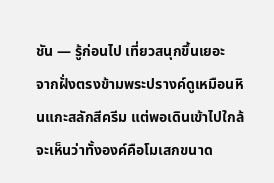ชัน — รู้ก่อนไป เที่ยวสนุกขึ้นเยอะ
จากฝั่งตรงข้ามพระปรางค์ดูเหมือนหินแกะสลักสีครีม แต่พอเดินเข้าไปใกล้จะเห็นว่าทั้งองค์คือโมเสกขนาด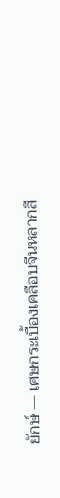ยักษ์ — เศษกระเบื้องเคลือบจีนหลากสี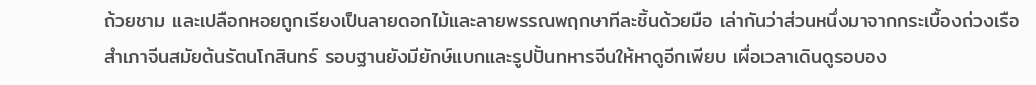ถ้วยชาม และเปลือกหอยถูกเรียงเป็นลายดอกไม้และลายพรรณพฤกษาทีละชิ้นด้วยมือ เล่ากันว่าส่วนหนึ่งมาจากกระเบื้องถ่วงเรือสำเภาจีนสมัยต้นรัตนโกสินทร์ รอบฐานยังมียักษ์แบกและรูปปั้นทหารจีนให้หาดูอีกเพียบ เผื่อเวลาเดินดูรอบอง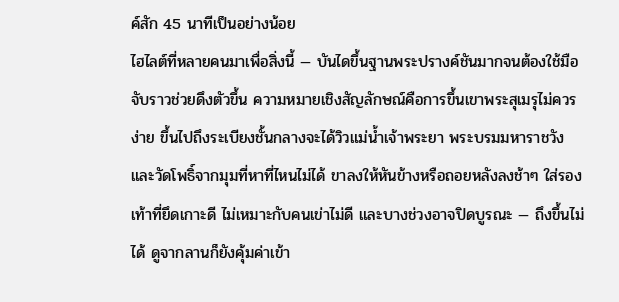ค์สัก 45 นาทีเป็นอย่างน้อย
ไฮไลต์ที่หลายคนมาเพื่อสิ่งนี้ — บันไดขึ้นฐานพระปรางค์ชันมากจนต้องใช้มือจับราวช่วยดึงตัวขึ้น ความหมายเชิงสัญลักษณ์คือการขึ้นเขาพระสุเมรุไม่ควรง่าย ขึ้นไปถึงระเบียงชั้นกลางจะได้วิวแม่น้ำเจ้าพระยา พระบรมมหาราชวัง และวัดโพธิ์จากมุมที่หาที่ไหนไม่ได้ ขาลงให้หันข้างหรือถอยหลังลงช้าๆ ใส่รองเท้าที่ยึดเกาะดี ไม่เหมาะกับคนเข่าไม่ดี และบางช่วงอาจปิดบูรณะ — ถึงขึ้นไม่ได้ ดูจากลานก็ยังคุ้มค่าเข้า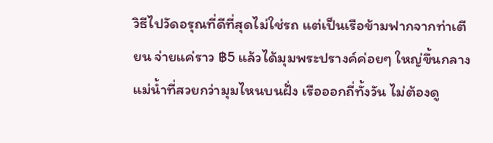วิธีไปวัดอรุณที่ดีที่สุดไม่ใช่รถ แต่เป็นเรือข้ามฟากจากท่าเตียน จ่ายแค่ราว ฿5 แล้วได้มุมพระปรางค์ค่อยๆ ใหญ่ขึ้นกลางแม่น้ำที่สวยกว่ามุมไหนบนฝั่ง เรือออกถี่ทั้งวัน ไม่ต้องดู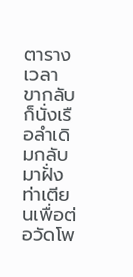ตารางเวลา ขากลับก็นั่งเรือลำเดิมกลับมาฝั่งท่าเตียนเพื่อต่อวัดโพ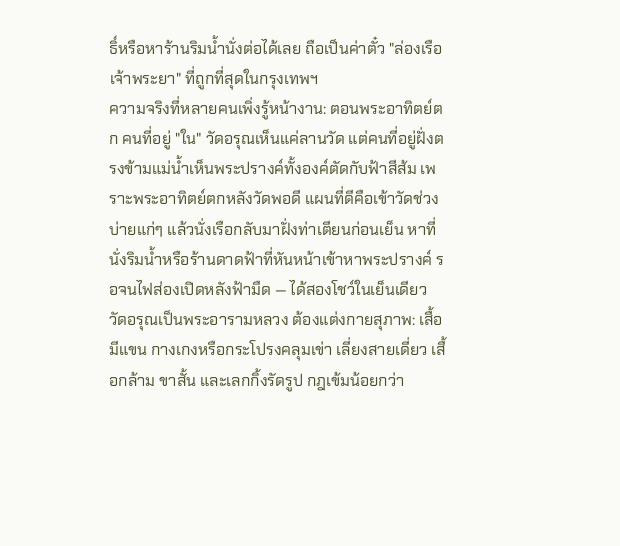ธิ์หรือหาร้านริมน้ำนั่งต่อได้เลย ถือเป็นค่าตั๋ว "ล่องเรือเจ้าพระยา" ที่ถูกที่สุดในกรุงเทพฯ
ความจริงที่หลายคนเพิ่งรู้หน้างาน: ตอนพระอาทิตย์ตก คนที่อยู่ "ใน" วัดอรุณเห็นแค่ลานวัด แต่คนที่อยู่ฝั่งตรงข้ามแม่น้ำเห็นพระปรางค์ทั้งองค์ตัดกับฟ้าสีส้ม เพราะพระอาทิตย์ตกหลังวัดพอดี แผนที่ดีคือเข้าวัดช่วงบ่ายแก่ๆ แล้วนั่งเรือกลับมาฝั่งท่าเตียนก่อนเย็น หาที่นั่งริมน้ำหรือร้านดาดฟ้าที่หันหน้าเข้าหาพระปรางค์ รอจนไฟส่องเปิดหลังฟ้ามืด — ได้สองโชว์ในเย็นเดียว
วัดอรุณเป็นพระอารามหลวง ต้องแต่งกายสุภาพ: เสื้อมีแขน กางเกงหรือกระโปรงคลุมเข่า เลี่ยงสายเดี่ยว เสื้อกล้าม ขาสั้น และเลกกิ้งรัดรูป กฎเข้มน้อยกว่า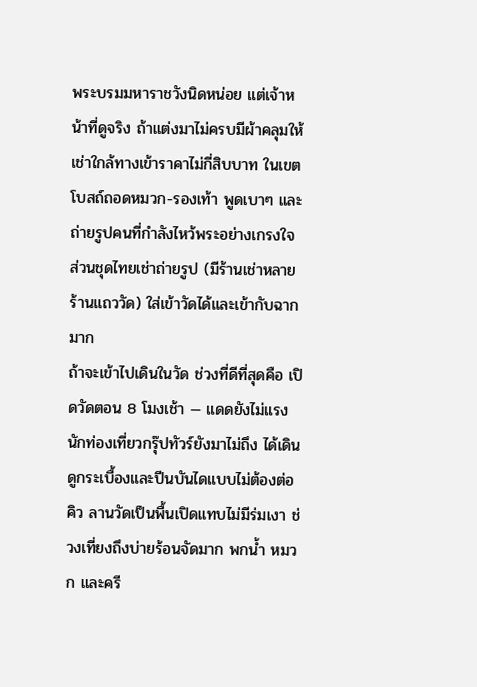พระบรมมหาราชวังนิดหน่อย แต่เจ้าหน้าที่ดูจริง ถ้าแต่งมาไม่ครบมีผ้าคลุมให้เช่าใกล้ทางเข้าราคาไม่กี่สิบบาท ในเขตโบสถ์ถอดหมวก-รองเท้า พูดเบาๆ และถ่ายรูปคนที่กำลังไหว้พระอย่างเกรงใจ ส่วนชุดไทยเช่าถ่ายรูป (มีร้านเช่าหลายร้านแถววัด) ใส่เข้าวัดได้และเข้ากับฉากมาก
ถ้าจะเข้าไปเดินในวัด ช่วงที่ดีที่สุดคือ เปิดวัดตอน 8 โมงเช้า — แดดยังไม่แรง นักท่องเที่ยวกรุ๊ปทัวร์ยังมาไม่ถึง ได้เดินดูกระเบื้องและปีนบันไดแบบไม่ต้องต่อคิว ลานวัดเป็นพื้นเปิดแทบไม่มีร่มเงา ช่วงเที่ยงถึงบ่ายร้อนจัดมาก พกน้ำ หมวก และครี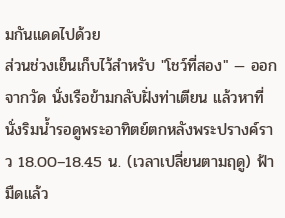มกันแดดไปด้วย
ส่วนช่วงเย็นเก็บไว้สำหรับ "โชว์ที่สอง" — ออกจากวัด นั่งเรือข้ามกลับฝั่งท่าเตียน แล้วหาที่นั่งริมน้ำรอดูพระอาทิตย์ตกหลังพระปรางค์ราว 18.00–18.45 น. (เวลาเปลี่ยนตามฤดู) ฟ้ามืดแล้ว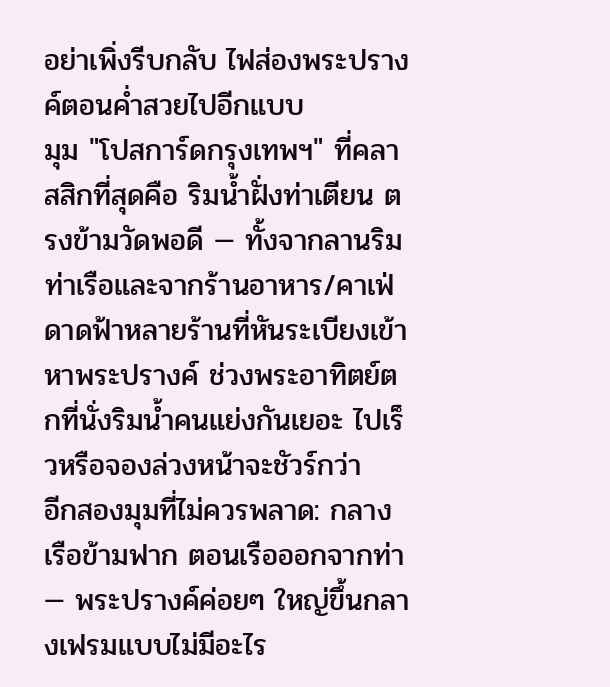อย่าเพิ่งรีบกลับ ไฟส่องพระปรางค์ตอนค่ำสวยไปอีกแบบ
มุม "โปสการ์ดกรุงเทพฯ" ที่คลาสสิกที่สุดคือ ริมน้ำฝั่งท่าเตียน ตรงข้ามวัดพอดี — ทั้งจากลานริมท่าเรือและจากร้านอาหาร/คาเฟ่ดาดฟ้าหลายร้านที่หันระเบียงเข้าหาพระปรางค์ ช่วงพระอาทิตย์ตกที่นั่งริมน้ำคนแย่งกันเยอะ ไปเร็วหรือจองล่วงหน้าจะชัวร์กว่า
อีกสองมุมที่ไม่ควรพลาด: กลางเรือข้ามฟาก ตอนเรือออกจากท่า — พระปรางค์ค่อยๆ ใหญ่ขึ้นกลางเฟรมแบบไม่มีอะไร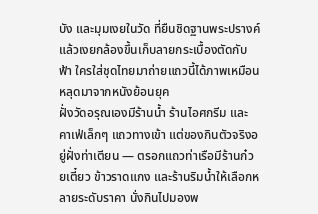บัง และมุมเงยในวัด ที่ยืนชิดฐานพระปรางค์แล้วเงยกล้องขึ้นเก็บลายกระเบื้องตัดกับฟ้า ใครใส่ชุดไทยมาถ่ายแถวนี้ได้ภาพเหมือนหลุดมาจากหนังย้อนยุค
ฝั่งวัดอรุณเองมีร้านน้ำ ร้านไอศกรีม และคาเฟ่เล็กๆ แถวทางเข้า แต่ของกินตัวจริงอยู่ฝั่งท่าเตียน — ตรอกแถวท่าเรือมีร้านก๋วยเตี๋ยว ข้าวราดแกง และร้านริมน้ำให้เลือกหลายระดับราคา นั่งกินไปมองพ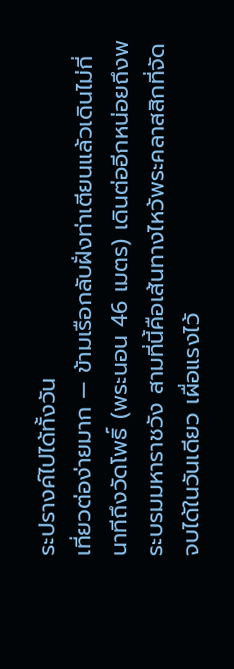ระปรางค์ไปได้ทั้งวัน
เที่ยวต่อง่ายมาก — ข้ามเรือกลับฝั่งท่าเตียนแล้วเดินไม่กี่นาทีถึงวัดโพธิ์ (พระนอน 46 เมตร) เดินต่ออีกหน่อยถึงพระบรมมหาราชวัง สามที่นี้คือเส้นทางไหว้พระคลาสสิกที่จัดจบได้ในวันเดียว เผื่อแรงไว้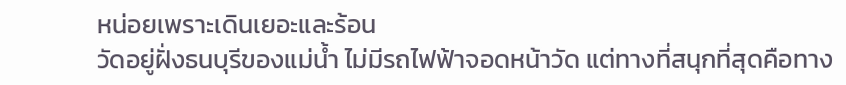หน่อยเพราะเดินเยอะและร้อน
วัดอยู่ฝั่งธนบุรีของแม่น้ำ ไม่มีรถไฟฟ้าจอดหน้าวัด แต่ทางที่สนุกที่สุดคือทาง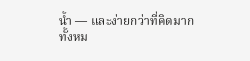น้ำ — และง่ายกว่าที่คิดมาก
ทั้งหม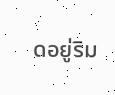ดอยู่ริม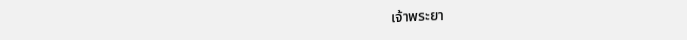เจ้าพระยา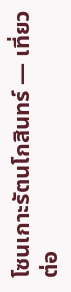โซนเกาะรัตนโกสินทร์ — เที่ยวต่อ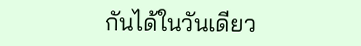กันได้ในวันเดียว